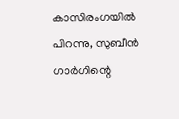കാസിരംഗയിൽ പിറന്നു, സുബീൻ ഗാർഗിന്റെ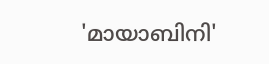'മായാബിനി'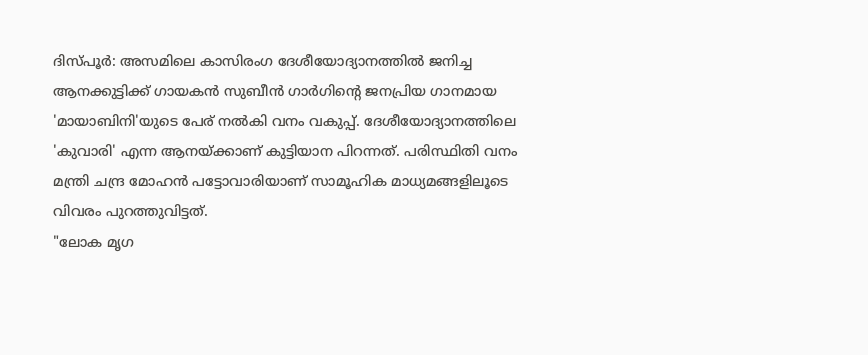ദിസ്പൂർ: അസമിലെ കാസിരംഗ ദേശീയോദ്യാനത്തിൽ ജനിച്ച ആനക്കുട്ടിക്ക് ഗായകൻ സുബീൻ ഗാർഗിന്റെ ജനപ്രിയ ഗാനമായ 'മായാബിനി'യുടെ പേര് നൽകി വനം വകുപ്പ്. ദേശീയോദ്യാനത്തിലെ 'കുവാരി' എന്ന ആനയ്ക്കാണ് കുട്ടിയാന പിറന്നത്. പരിസ്ഥിതി വനം മന്ത്രി ചന്ദ്ര മോഹൻ പട്ടോവാരിയാണ് സാമൂഹിക മാധ്യമങ്ങളിലൂടെ വിവരം പുറത്തുവിട്ടത്.
"ലോക മൃഗ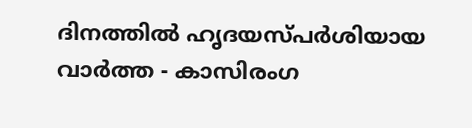ദിനത്തിൽ ഹൃദയസ്പർശിയായ വാർത്ത - കാസിരംഗ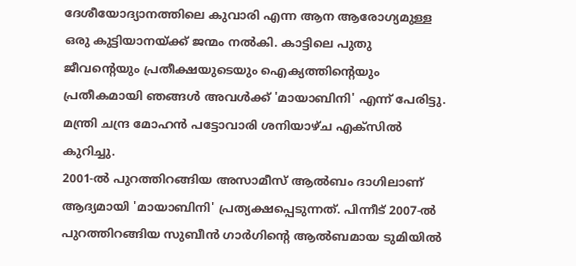ദേശീയോദ്യാനത്തിലെ കുവാരി എന്ന ആന ആരോഗ്യമുള്ള ഒരു കുട്ടിയാനയ്ക്ക് ജന്മം നൽകി. കാട്ടിലെ പുതു ജീവന്റെയും പ്രതീക്ഷയുടെയും ഐക്യത്തിന്റെയും പ്രതീകമായി ഞങ്ങൾ അവൾക്ക് 'മായാബിനി' എന്ന് പേരിട്ടു. മന്ത്രി ചന്ദ്ര മോഹൻ പട്ടോവാരി ശനിയാഴ്ച എക്സിൽ കുറിച്ചു.
2001-ൽ പുറത്തിറങ്ങിയ അസാമീസ് ആൽബം ദാഗിലാണ് ആദ്യമായി 'മായാബിനി' പ്രത്യക്ഷപ്പെടുന്നത്. പിന്നീട് 2007-ൽ പുറത്തിറങ്ങിയ സുബീൻ ഗാർഗിന്റെ ആൽബമായ ടുമിയിൽ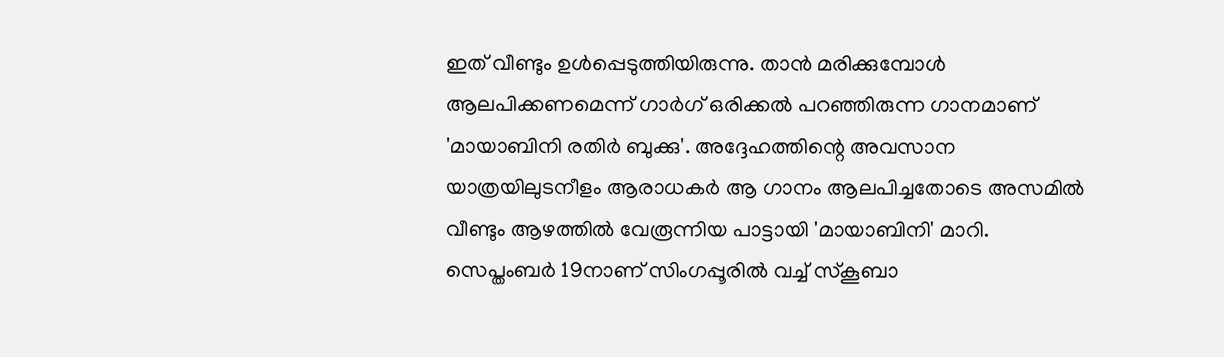ഇത് വീണ്ടും ഉൾപ്പെടുത്തിയിരുന്നു. താൻ മരിക്കുമ്പോൾ ആലപിക്കണമെന്ന് ഗാർഗ് ഒരിക്കൽ പറഞ്ഞിരുന്ന ഗാനമാണ് 'മായാബിനി രതിർ ബുക്കു'. അദ്ദേഹത്തിന്റെ അവസാന യാത്രയിലുടനീളം ആരാധകർ ആ ഗാനം ആലപിച്ചതോടെ അസമിൽ വീണ്ടും ആഴത്തിൽ വേരൂന്നിയ പാട്ടായി 'മായാബിനി' മാറി.
സെപ്തംബർ 19നാണ് സിംഗപ്പൂരിൽ വച്ച് സ്കൂബാ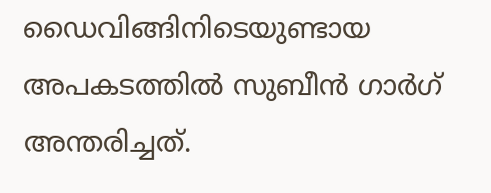ഡൈവിങ്ങിനിടെയുണ്ടായ അപകടത്തിൽ സുബീൻ ഗാർഗ് അന്തരിച്ചത്.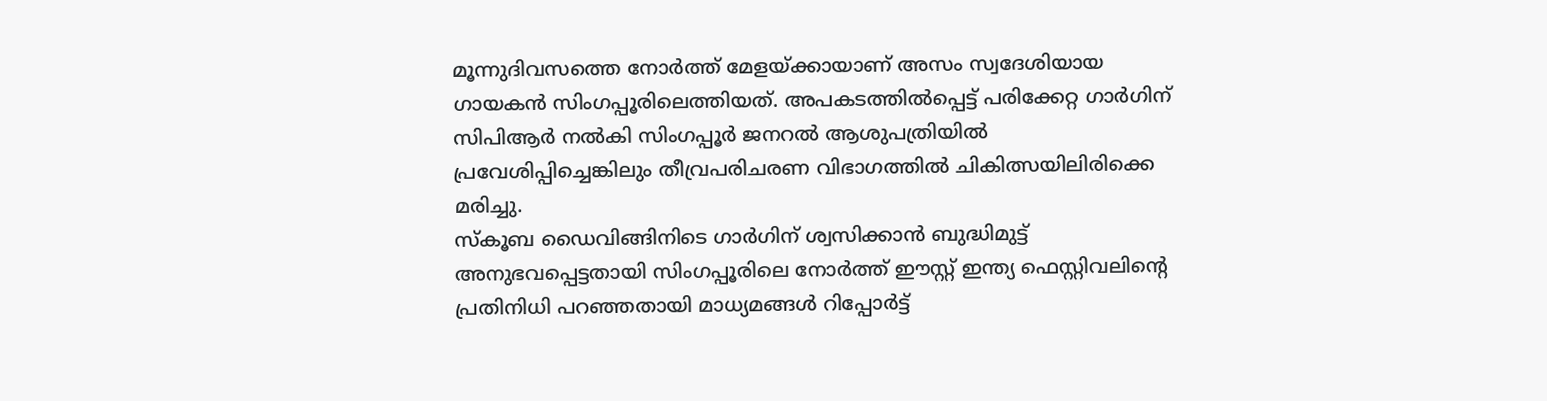മൂന്നുദിവസത്തെ നോർത്ത് മേളയ്ക്കായാണ് അസം സ്വദേശിയായ ഗായകൻ സിംഗപ്പൂരിലെത്തിയത്. അപകടത്തിൽപ്പെട്ട് പരിക്കേറ്റ ഗാർഗിന് സിപിആർ നൽകി സിംഗപ്പൂർ ജനറൽ ആശുപത്രിയിൽ പ്രവേശിപ്പിച്ചെങ്കിലും തീവ്രപരിചരണ വിഭാഗത്തിൽ ചികിത്സയിലിരിക്കെ മരിച്ചു.
സ്കൂബ ഡൈവിങ്ങിനിടെ ഗാർഗിന് ശ്വസിക്കാൻ ബുദ്ധിമുട്ട് അനുഭവപ്പെട്ടതായി സിംഗപ്പൂരിലെ നോർത്ത് ഈസ്റ്റ് ഇന്ത്യ ഫെസ്റ്റിവലിന്റെ പ്രതിനിധി പറഞ്ഞതായി മാധ്യമങ്ങൾ റിപ്പോർട്ട്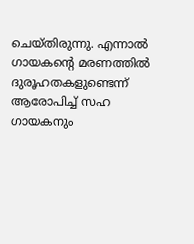ചെയ്തിരുന്നു. എന്നാൽ ഗായകന്റെ മരണത്തിൽ ദുരൂഹതകളുണ്ടെന്ന് ആരോപിച്ച് സഹ ഗായകനും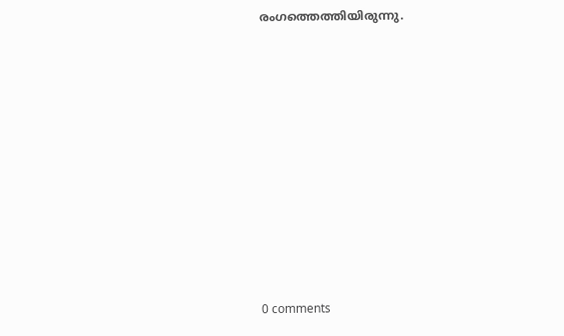രംഗത്തെത്തിയിരുന്നു.










0 comments